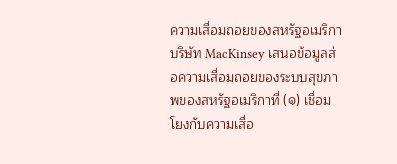ความเสื่อมถอยของสหรัฐอเมริกา
บริษัท MacKinsey เสนอข้อมูลส่อความเสื่อมถอยของระบบสุขภาพของสหรัฐอเมริกาที่ (๑) เชื่อมโยงกับความเสื่อ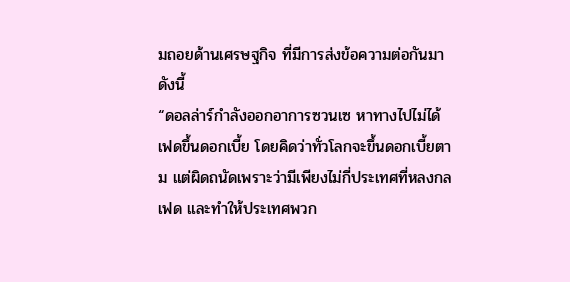มถอยด้านเศรษฐกิจ ที่มีการส่งข้อความต่อกันมาดังนี้
“ดอลล่าร์กำลังออกอาการซวนเซ หาทางไปไม่ได้
เฟดขึ้นดอกเบี้ย โดยคิดว่าทั่วโลกจะขึ้นดอกเบี้ยตาม แต่ผิดถนัดเพราะว่ามีเพียงไม่กี่ประเทศที่หลงกลเฟด และทำให้ประเทศพวก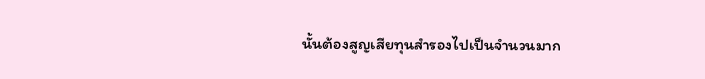นั้นต้องสูญเสียทุนสำรองไปเป็นจำนวนมาก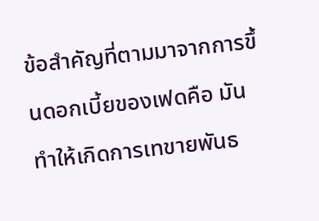ข้อสำคัญที่ตามมาจากการขึ้นดอกเบี้ยของเฟดคือ มันทำให้เกิดการเทขายพันธ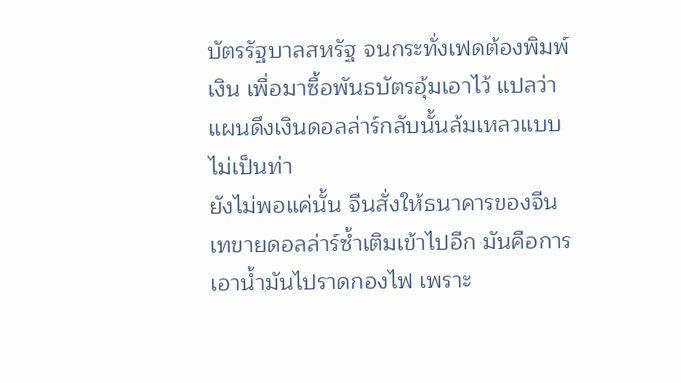บัตรรัฐบาลสหรัฐ จนกระทั่งเฟดต้องพิมพ์เงิน เพื่อมาซื้อพันธบัตรอุ้มเอาไว้ แปลว่าแผนดึงเงินดอลล่าร์กลับนั้นล้มเหลวแบบไม่เป็นท่า
ยังไม่พอแค่นั้น จีนสั่งให้ธนาคารของจีนเทขายดอลล่าร์ซ้ำเติมเข้าไปอีก มันคือการเอาน้ำมันไปราดกองไฟ เพราะ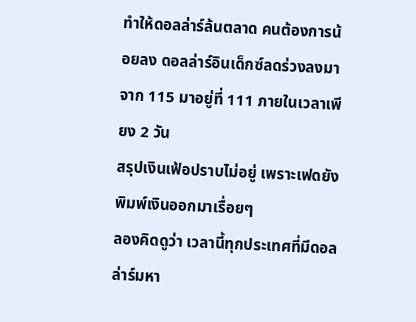ทำให้ดอลล่าร์ล้นตลาด คนต้องการน้อยลง ดอลล่าร์อินเด็กซ์ลดร่วงลงมาจาก 115 มาอยู่ที่ 111 ภายในเวลาเพียง 2 วัน
สรุปเงินเฟ้อปราบไม่อยู่ เพราะเฟดยังพิมพ์เงินออกมาเรื่อยๆ
ลองคิดดูว่า เวลานี้ทุกประเทศที่มีดอลล่าร์มหา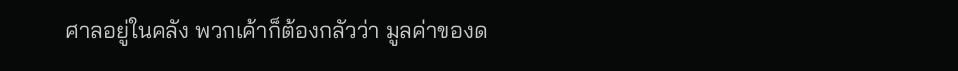ศาลอยู่ในคลัง พวกเค้าก็ต้องกลัวว่า มูลค่าของด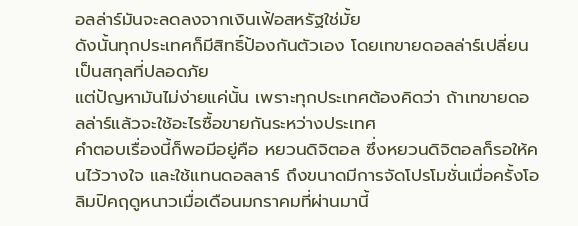อลล่าร์มันจะลดลงจากเงินเฟ้อสหรัฐใช่มั้ย
ดังนั้นทุกประเทศก็มีสิทธิ์ป้องกันตัวเอง โดยเทขายดอลล่าร์เปลี่ยนเป็นสกุลที่ปลอดภัย
แต่ปัญหามันไม่ง่ายแค่นั้น เพราะทุกประเทศต้องคิดว่า ถ้าเทขายดอลล่าร์แล้วจะใช้อะไรซื้อขายกันระหว่างประเทศ
คำตอบเรื่องนี้ก็พอมีอยู่คือ หยวนดิจิตอล ซึ่งหยวนดิจิตอลก็รอให้คนไว้วางใจ และใช้แทนดอลลาร์ ถึงขนาดมีการจัดโปรโมชั่นเมื่อครั้งโอลิมปิคฤดูหนาวเมื่อเดือนมกราคมที่ผ่านมานี้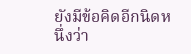ยังมีข้อคิดอีกนิดหนึ่งว่า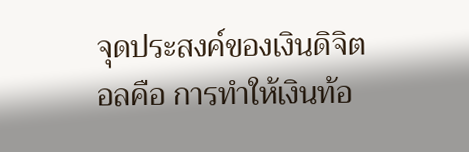จุดประสงค์ของเงินดิจิตอลคือ การทำให้เงินท้อ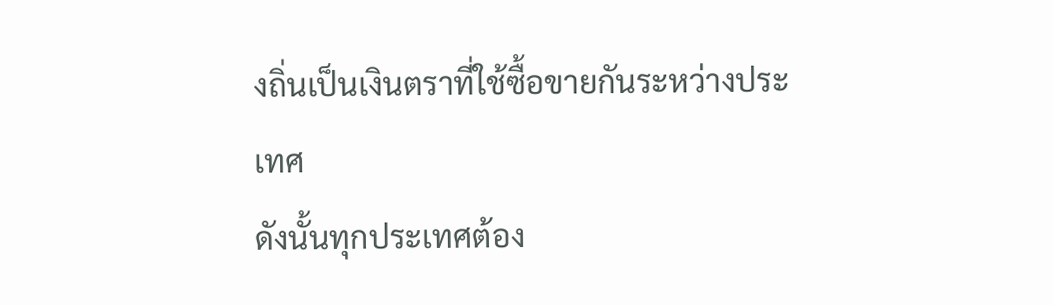งถิ่นเป็นเงินตราที่ใช้ซื้อขายกันระหว่างประเทศ
ดังนั้นทุกประเทศต้อง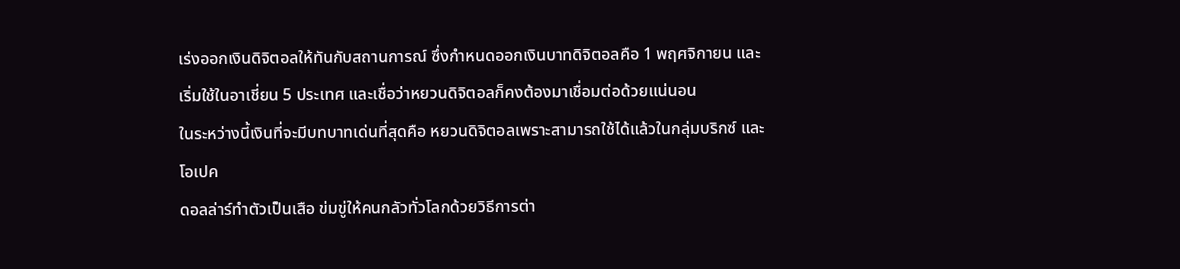เร่งออกเงินดิจิตอลให้ทันกับสถานการณ์ ซึ่งกำหนดออกเงินบาทดิจิตอลคือ 1 พฤศจิกายน และเริ่มใช้ในอาเชี่ยน 5 ประเทศ และเชื่อว่าหยวนดิจิตอลก็คงต้องมาเชื่อมต่อด้วยแน่นอน
ในระหว่างนี้เงินที่จะมีบทบาทเด่นที่สุดคือ หยวนดิจิตอลเพราะสามารถใช้ได้แล้วในกลุ่มบริกซ์ และโอเปค
ดอลล่าร์ทำตัวเป็นเสือ ข่มขู่ให้คนกลัวทั่วโลกด้วยวิธีการต่า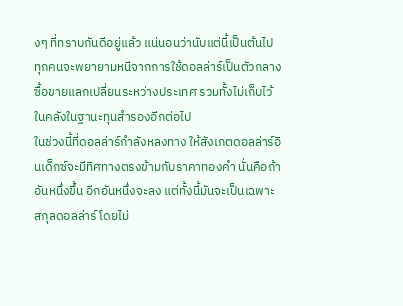งๆ ที่ทราบกันดีอยู่แล้ว แน่นอนว่านับแต่นี้เป็นต้นไป ทุกคนจะพยายามหนีจากการใช้ดอลล่าร์เป็นตัวกลางซื้อขายแลกเปลี่ยนระหว่างประเทศ รวมทั้งไม่เก็บไว้ในคลังในฐานะทุนสำรองอีกต่อไป
ในช่วงนี้ที่ดอลล่าร์กำลังหลงทาง ให้สังเกตดอลล่าร์อินเด็กซ์จะมีทิศทางตรงข้ามกับราคาทองคำ นั่นคือถ้าอันหนึ่งขึ้น อีกอันหนึ่งจะลง แต่ทั้งนี้มันจะเป็นเฉพาะสกุลดอลล่าร์ โดยไม่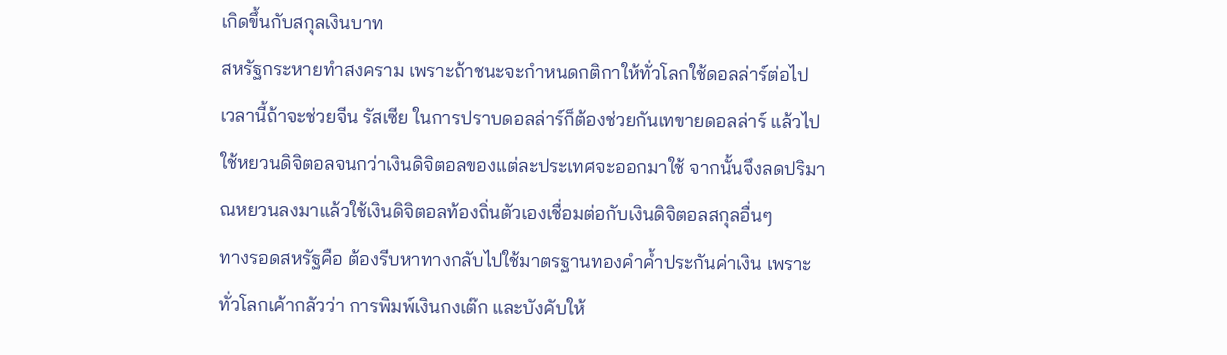เกิดขึ้นกับสกุลเงินบาท
สหรัฐกระหายทำสงคราม เพราะถ้าชนะจะกำหนดกติกาให้ทั่วโลกใช้ดอลล่าร์ต่อไป
เวลานี้ถ้าจะช่วยจีน รัสเซีย ในการปราบดอลล่าร์ก็ต้องช่วยกันเทขายดอลล่าร์ แล้วไปใช้หยวนดิจิตอลจนกว่าเงินดิจิตอลของแต่ละประเทศจะออกมาใช้ จากนั้นจึงลดปริมาณหยวนลงมาแล้วใช้เงินดิจิตอลท้องถิ่นตัวเองเชื่อมต่อกับเงินดิจิตอลสกุลอื่นๆ
ทางรอดสหรัฐคือ ต้องรีบหาทางกลับไปใช้มาตรฐานทองคำค้ำประกันค่าเงิน เพราะทั่วโลกเค้ากลัวว่า การพิมพ์เงินกงเต๊ก และบังคับให้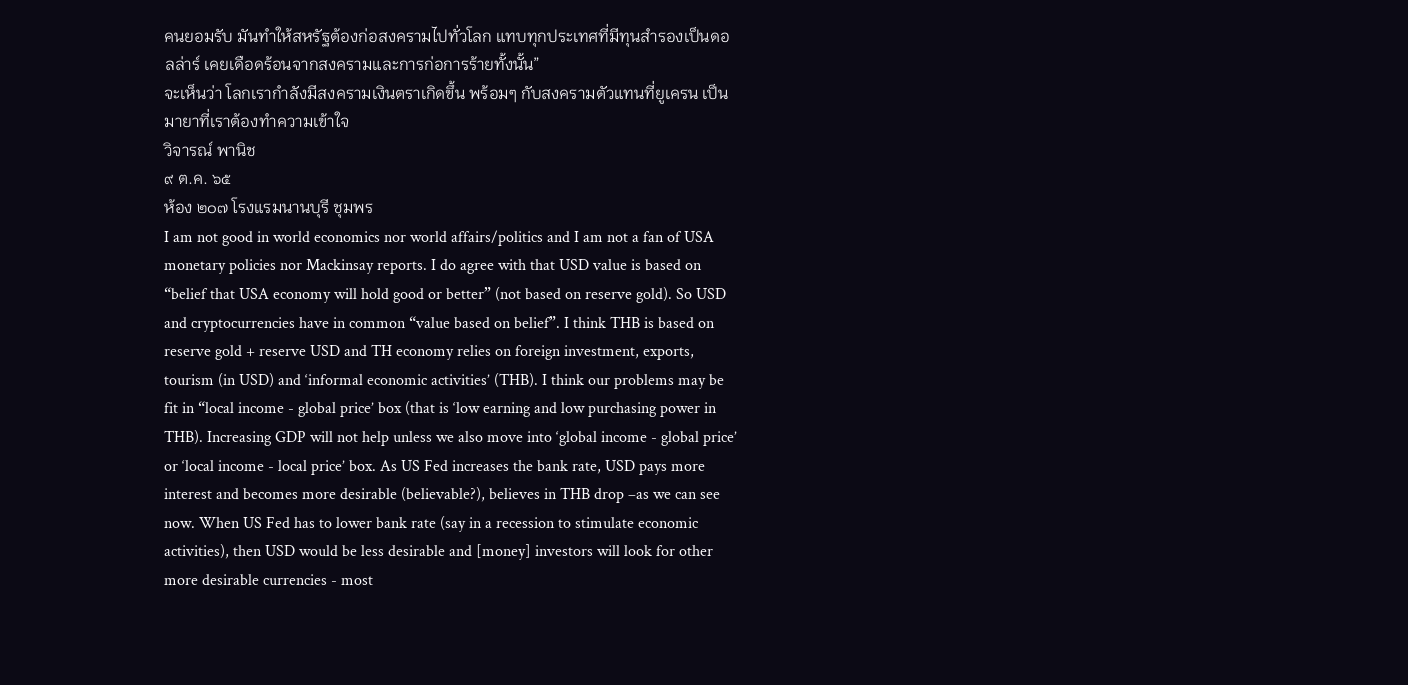คนยอมรับ มันทำให้สหรัฐต้องก่อสงครามไปทั่วโลก แทบทุกประเทศที่มีทุนสำรองเป็นดอลล่าร์ เคยเดือดร้อนจากสงครามและการก่อการร้ายทั้งนั้น”
จะเห็นว่า โลกเรากำลังมีสงครามเงินตราเกิดขึ้น พร้อมๆ กับสงครามตัวแทนที่ยูเครน เป็นมายาที่เราต้องทำความเข้าใจ
วิจารณ์ พานิช
๙ ต.ค. ๖๕
ห้อง ๒๐๗ โรงแรมนานบุรี ชุมพร
I am not good in world economics nor world affairs/politics and I am not a fan of USA monetary policies nor Mackinsay reports. I do agree with that USD value is based on “belief that USA economy will hold good or better” (not based on reserve gold). So USD and cryptocurrencies have in common “value based on belief”. I think THB is based on reserve gold + reserve USD and TH economy relies on foreign investment, exports, tourism (in USD) and ‘informal economic activities’ (THB). I think our problems may be fit in “local income - global price’ box (that is ‘low earning and low purchasing power in THB). Increasing GDP will not help unless we also move into ‘global income - global price’ or ‘local income - local price’ box. As US Fed increases the bank rate, USD pays more interest and becomes more desirable (believable?), believes in THB drop –as we can see now. When US Fed has to lower bank rate (say in a recession to stimulate economic activities), then USD would be less desirable and [money] investors will look for other more desirable currencies - most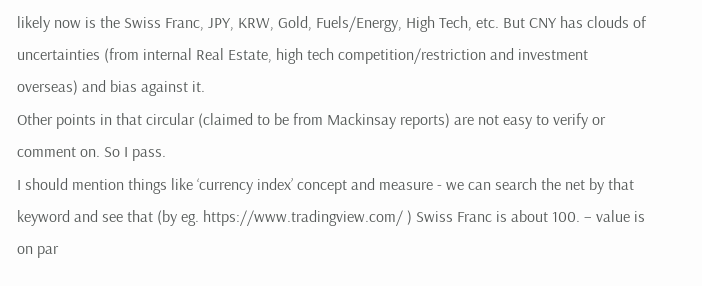likely now is the Swiss Franc, JPY, KRW, Gold, Fuels/Energy, High Tech, etc. But CNY has clouds of uncertainties (from internal Real Estate, high tech competition/restriction and investment overseas) and bias against it.
Other points in that circular (claimed to be from Mackinsay reports) are not easy to verify or comment on. So I pass.
I should mention things like ‘currency index’ concept and measure - we can search the net by that keyword and see that (by eg. https://www.tradingview.com/ ) Swiss Franc is about 100. – value is on par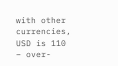with other currencies, USD is 110 – over-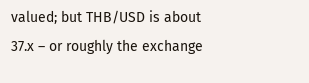valued; but THB/USD is about 37.x – or roughly the exchange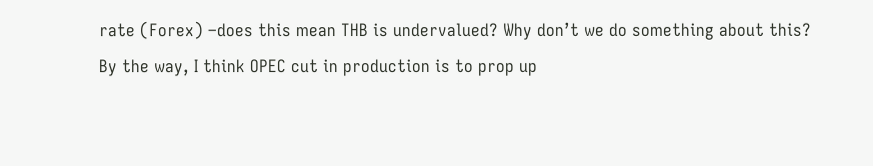rate (Forex) –does this mean THB is undervalued? Why don’t we do something about this?
By the way, I think OPEC cut in production is to prop up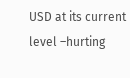USD at its current level –hurting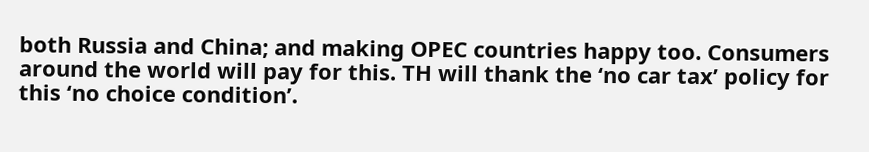both Russia and China; and making OPEC countries happy too. Consumers around the world will pay for this. TH will thank the ‘no car tax’ policy for this ‘no choice condition’.